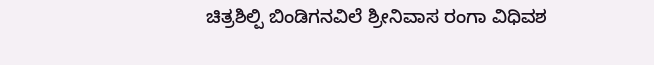ಚಿತ್ರಶಿಲ್ಪಿ ಬಿಂಡಿಗನವಿಲೆ ಶ್ರೀನಿವಾಸ ರಂಗಾ ವಿಧಿವಶ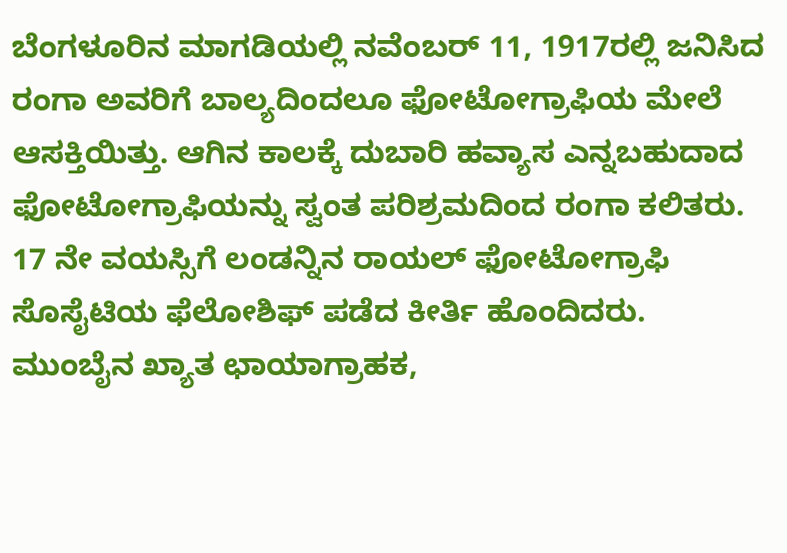ಬೆಂಗಳೂರಿನ ಮಾಗಡಿಯಲ್ಲಿ ನವೆಂಬರ್ 11, 1917ರಲ್ಲಿ ಜನಿಸಿದ ರಂಗಾ ಅವರಿಗೆ ಬಾಲ್ಯದಿಂದಲೂ ಫೋಟೋಗ್ರಾಫಿಯ ಮೇಲೆ ಆಸಕ್ತಿಯಿತ್ತು. ಆಗಿನ ಕಾಲಕ್ಕೆ ದುಬಾರಿ ಹವ್ಯಾಸ ಎನ್ನಬಹುದಾದ ಫೋಟೋಗ್ರಾಫಿಯನ್ನು ಸ್ವಂತ ಪರಿಶ್ರಮದಿಂದ ರಂಗಾ ಕಲಿತರು. 17 ನೇ ವಯಸ್ಸಿಗೆ ಲಂಡನ್ನಿನ ರಾಯಲ್ ಫೋಟೋಗ್ರಾಫಿ ಸೊಸೈಟಿಯ ಫೆಲೋಶಿಫ್ ಪಡೆದ ಕೀರ್ತಿ ಹೊಂದಿದರು.
ಮುಂಬೈನ ಖ್ಯಾತ ಛಾಯಾಗ್ರಾಹಕ,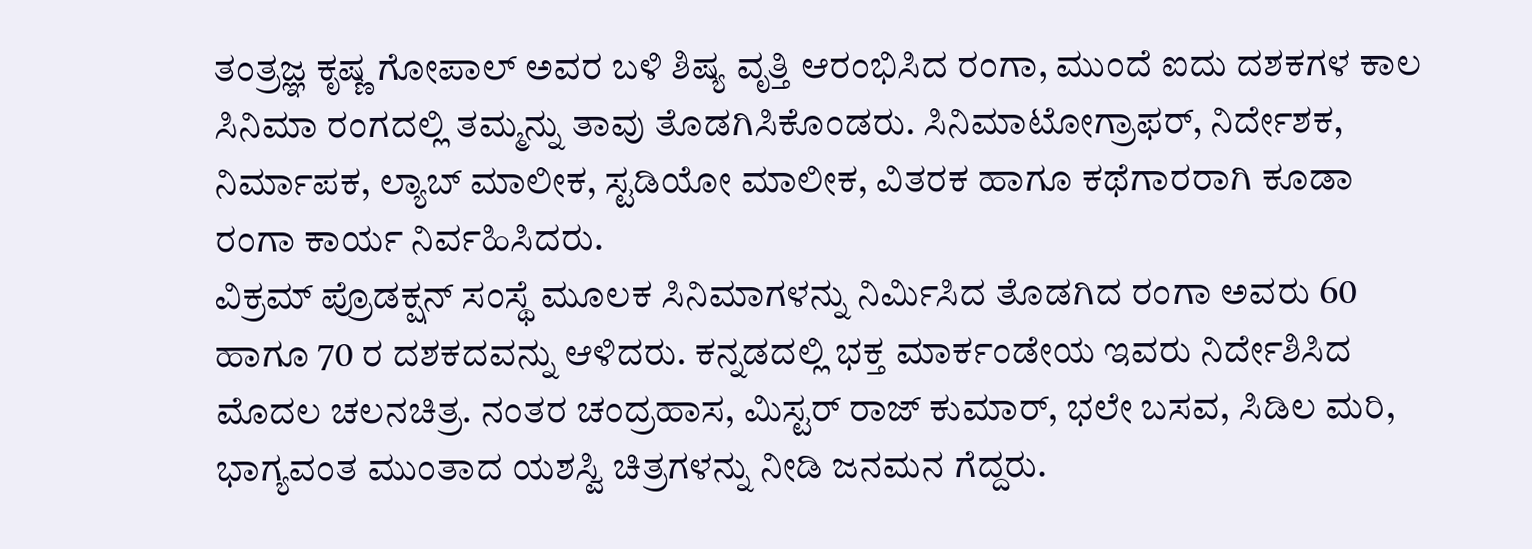ತಂತ್ರಜ್ಞ ಕೃಷ್ಣ ಗೋಪಾಲ್ ಅವರ ಬಳಿ ಶಿಷ್ಯ ವೃತ್ತಿ ಆರಂಭಿಸಿದ ರಂಗಾ, ಮುಂದೆ ಐದು ದಶಕಗಳ ಕಾಲ ಸಿನಿಮಾ ರಂಗದಲ್ಲಿ ತಮ್ಮನ್ನು ತಾವು ತೊಡಗಿಸಿಕೊಂಡರು. ಸಿನಿಮಾಟೋಗ್ರಾಫರ್, ನಿರ್ದೇಶಕ, ನಿರ್ಮಾಪಕ, ಲ್ಯಾಬ್ ಮಾಲೀಕ, ಸ್ಟಡಿಯೋ ಮಾಲೀಕ, ವಿತರಕ ಹಾಗೂ ಕಥೆಗಾರರಾಗಿ ಕೂಡಾ ರಂಗಾ ಕಾರ್ಯ ನಿರ್ವಹಿಸಿದರು.
ವಿಕ್ರಮ್ ಪ್ರೊಡಕ್ಷನ್ ಸಂಸ್ಥೆ ಮೂಲಕ ಸಿನಿಮಾಗಳನ್ನು ನಿರ್ಮಿಸಿದ ತೊಡಗಿದ ರಂಗಾ ಅವರು 60 ಹಾಗೂ 70 ರ ದಶಕದವನ್ನು ಆಳಿದರು. ಕನ್ನಡದಲ್ಲಿ ಭಕ್ತ ಮಾರ್ಕಂಡೇಯ ಇವರು ನಿರ್ದೇಶಿಸಿದ ಮೊದಲ ಚಲನಚಿತ್ರ. ನಂತರ ಚಂದ್ರಹಾಸ, ಮಿಸ್ಟರ್ ರಾಜ್ ಕುಮಾರ್, ಭಲೇ ಬಸವ, ಸಿಡಿಲ ಮರಿ, ಭಾಗ್ಯವಂತ ಮುಂತಾದ ಯಶಸ್ವಿ ಚಿತ್ರಗಳನ್ನು ನೀಡಿ ಜನಮನ ಗೆದ್ದರು.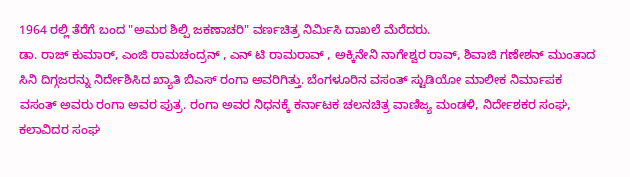1964 ರಲ್ಲಿ ತೆರೆಗೆ ಬಂದ "ಅಮರ ಶಿಲ್ಪಿ ಜಕಣಾಚರಿ" ವರ್ಣಚಿತ್ರ ನಿರ್ಮಿಸಿ ದಾಖಲೆ ಮೆರೆದರು.
ಡಾ. ರಾಜ್ ಕುಮಾರ್, ಎಂಜಿ ರಾಮಚಂದ್ರನ್ , ಎನ್ ಟಿ ರಾಮರಾವ್ , ಅಕ್ಕಿನೇನಿ ನಾಗೇಶ್ವರ ರಾವ್, ಶಿವಾಜಿ ಗಣೇಶನ್ ಮುಂತಾದ ಸಿನಿ ದಿಗ್ಗಜರನ್ನು ನಿರ್ದೇಶಿಸಿದ ಖ್ಯಾತಿ ಬಿಎಸ್ ರಂಗಾ ಅವರಿಗಿತ್ತು. ಬೆಂಗಳೂರಿನ ವಸಂತ್ ಸ್ಟುಡಿಯೋ ಮಾಲೀಕ ನಿರ್ಮಾಪಕ ವಸಂತ್ ಅವರು ರಂಗಾ ಅವರ ಪುತ್ರ. ರಂಗಾ ಅವರ ನಿಧನಕ್ಕೆ ಕರ್ನಾಟಕ ಚಲನಚಿತ್ರ ವಾಣಿಜ್ಯ ಮಂಡಳಿ, ನಿರ್ದೇಶಕರ ಸಂಘ, ಕಲಾವಿದರ ಸಂಘ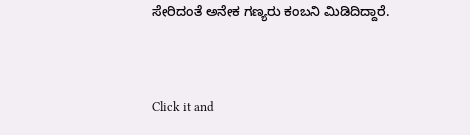ಸೇರಿದಂತೆ ಅನೇಕ ಗಣ್ಯರು ಕಂಬನಿ ಮಿಡಿದಿದ್ದಾರೆ.


Click it and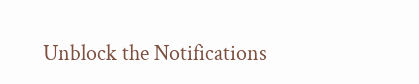Unblock the Notifications